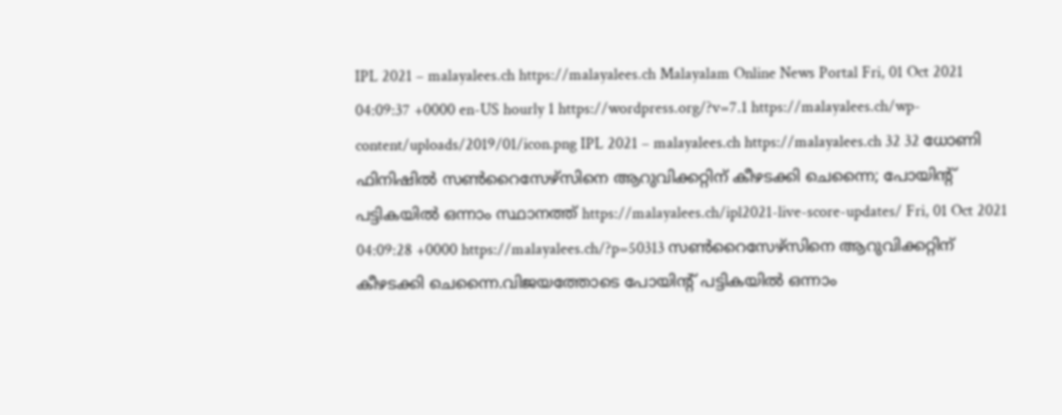IPL 2021 – malayalees.ch https://malayalees.ch Malayalam Online News Portal Fri, 01 Oct 2021 04:09:37 +0000 en-US hourly 1 https://wordpress.org/?v=7.1 https://malayalees.ch/wp-content/uploads/2019/01/icon.png IPL 2021 – malayalees.ch https://malayalees.ch 32 32 ധോണി ഫിനിഷിൽ സൺറൈസേഴ്‌സിനെ ആറുവിക്കറ്റിന് കീഴടക്കി ചെന്നൈ; പോയിന്റ് പട്ടികയിൽ ഒന്നാം സ്ഥാനത്ത് https://malayalees.ch/ipl2021-live-score-updates/ Fri, 01 Oct 2021 04:09:28 +0000 https://malayalees.ch/?p=50313 സൺറൈസേഴ്‌സിനെ ആറുവിക്കറ്റിന് കീഴടക്കി ചെന്നൈ.വിജയത്തോടെ പോയിന്റ് പട്ടികയിൽ ഒന്നാം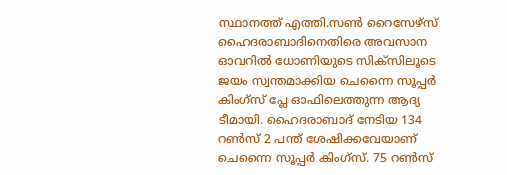സ്ഥാനത്ത് എത്തി.സൺ റൈസേഴ്സ് ഹൈദരാബാദിനെതിരെ അവസാന ഓവറിൽ ധോണിയുടെ സിക്സിലൂടെ ജയം സ്വന്തമാക്കിയ ചെന്നൈ സൂപ്പർ കിംഗ്സ് പ്ലേ ഓഫിലെത്തുന്ന ആദ്യ ടീമായി. ഹൈദരാബാദ് നേടിയ 134 റൺസ് 2 പന്ത് ശേഷിക്കവേയാണ് ചെന്നൈ സൂപ്പർ കിംഗ്സ്. 75 റൺസ്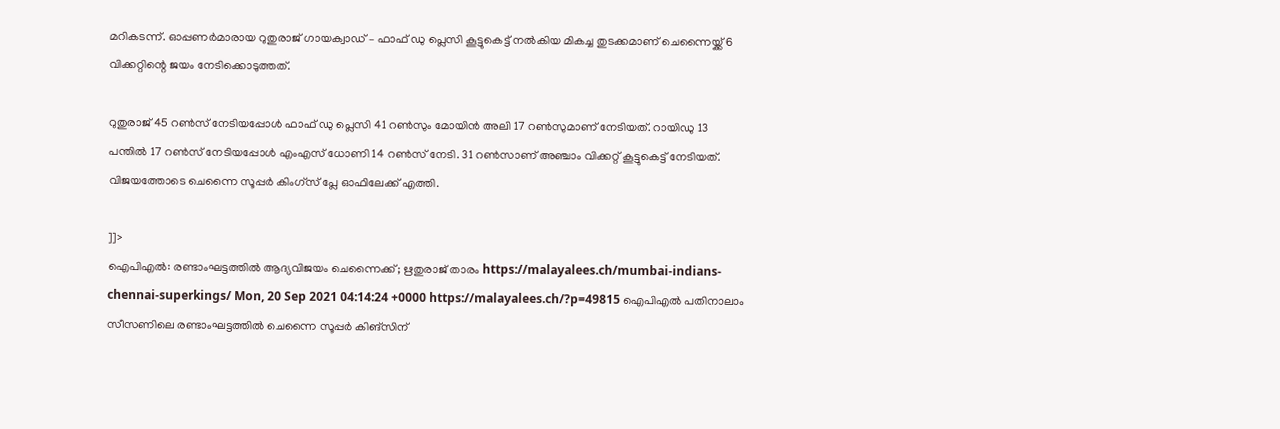മറികടന്ന്. ഓപ്പണർമാരായ റുതുരാജ് ഗായക്വാഡ് – ഫാഫ് ഡു പ്ലെസി കൂട്ടുകെട്ട് നൽകിയ മികച്ച തുടക്കമാണ് ചെന്നൈയ്ക്ക് 6 വിക്കറ്റിന്റെ ജയം നേടിക്കൊടുത്തത്.

റുതുരാജ് 45 റൺസ് നേടിയപ്പോൾ ഫാഫ് ഡു പ്ലെസി 41 റൺസും മോയിൻ അലി 17 റൺസുമാണ് നേടിയത്. റായിഡു 13 പന്തിൽ 17 റൺസ് നേടിയപ്പോൾ എംഎസ് ധോണി 14 റൺസ് നേടി. 31 റൺസാണ് അഞ്ചാം വിക്കറ്റ് കൂട്ടുകെട്ട് നേടിയത്. വിജയത്തോടെ ചെന്നൈ സൂപ്പർ കിംഗ്സ് പ്ലേ ഓഫിലേക്ക് എത്തി.

]]>
ഐപിഎല്‍: രണ്ടാംഘട്ടത്തില്‍ ആദ്യവിജയം ചെന്നൈക്ക്; ഋതുരാജ് താരം https://malayalees.ch/mumbai-indians-chennai-superkings/ Mon, 20 Sep 2021 04:14:24 +0000 https://malayalees.ch/?p=49815 ഐപിഎല്‍ പതിനാലാം സീസണിലെ രണ്ടാംഘട്ടത്തില്‍ ചെന്നൈ സൂപ്പര്‍ കിങ്‌സിന്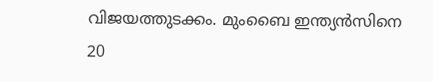വിജയത്തുടക്കം. മുംബൈ ഇന്ത്യന്‍സിനെ 20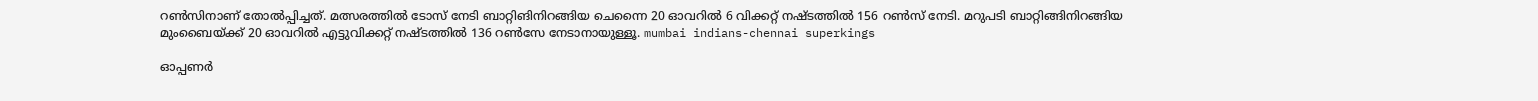റണ്‍സിനാണ് തോല്‍പ്പിച്ചത്. മത്സരത്തില്‍ ടോസ് നേടി ബാറ്റിങിനിറങ്ങിയ ചെന്നൈ 20 ഓവറില്‍ 6 വിക്കറ്റ് നഷ്ടത്തില്‍ 156 റണ്‍സ് നേടി. മറുപടി ബാറ്റിങ്ങിനിറങ്ങിയ മുംബൈയ്ക്ക് 20 ഓവറില്‍ എട്ടുവിക്കറ്റ് നഷ്ടത്തില്‍ 136 റണ്‍സേ നേടാനായുള്ളൂ. mumbai indians-chennai superkings

ഓപ്പണര്‍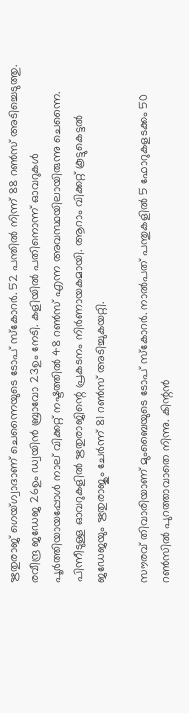ഋതുരാജ് ഗെയ്ഗ്വാദാണ് ചെന്നൈയുടെ ടോപ് സ്‌കോറര്‍. 52 പന്തില്‍ നിന്ന് 88 റണ്‍സ് അടിച്ചെടുത്തു. രവീന്ദ്ര ജഡേജ 26ഉം ഡ്വയിന്‍ ബ്രാവോ 23ഉം നേടി. കളിയില്‍ പതിനൊന്ന് ഓവറുകള്‍ പൂര്‍ത്തിയായപ്പോള്‍ നാല് വിക്കറ്റ് നഷ്ടത്തില്‍ 48 റണ്‍സ് എന്ന അവസ്ഥയിലായിരുന്നു ചെന്നൈ. പിന്നീടുള്ള ഓവറുകളില്‍ ഋതുരാജിന്റെ പ്രകടനം നിര്‍ണായകമായി. ആറാം വിക്കറ്റ് കൂട്ടുകെട്ടല്‍ ജഡേജയും ഋതുരാജും ചേര്‍ന്ന് 81 റണ്‍സ് അടിച്ചുകയറ്റി.

സൗരവ് തിവാരിയാണ് മുംബൈയുടെ ടോപ് സ്‌കോറര്‍. നാല്‍പത് പന്തുകളില്‍ 5 ഫോറുകളടക്കം 50 റണ്‍സില്‍ പുറത്താവാതെ നിന്നു. കിന്റന്‍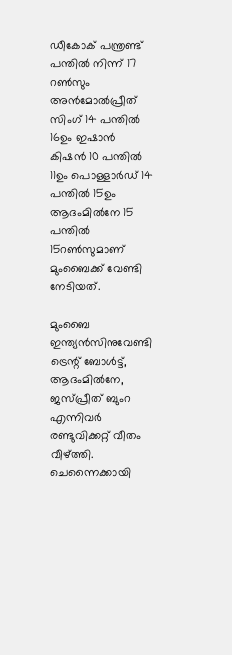ഡീകോക് പന്ത്രണ്ട് പന്തില്‍ നിന്ന് 17 റണ്‍സും അന്‍മോല്‍പ്രീത് സിംഗ് 14 പന്തില്‍ 16ഉം ഇഷാന്‍ കിഷന്‍ 10 പന്തില്‍ 11ഉം പൊള്ളാര്‍ഡ് 14 പന്തില്‍ 15ഉം ആദംമില്‍നേ 15 പന്തില്‍ 15റണ്‍സുമാണ് മുംബൈക്ക് വേണ്ടി നേടിയത്.

മുംബൈ ഇന്ത്യന്‍സിനുവേണ്ടി ട്രെന്റ് ബോള്‍ട്ട്, ആദംമില്‍നേ, ജസ്പ്രീത് ബുംറ എന്നിവര്‍ രണ്ടുവിക്കറ്റ് വീതം വീഴ്ത്തി. ചെന്നൈക്കായി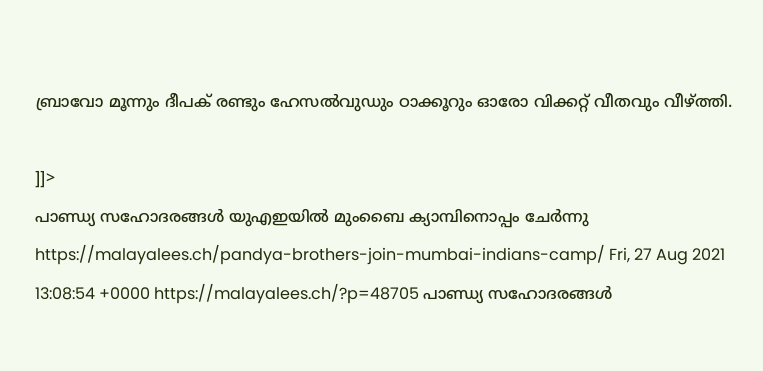ബ്രാവോ മൂന്നും ദീപക് രണ്ടും ഹേസല്‍വുഡും ഠാക്കൂറും ഓരോ വിക്കറ്റ് വീതവും വീഴ്ത്തി.

]]>
പാണ്ഡ്യ സഹോദരങ്ങൾ യുഎഇയിൽ മുംബൈ ക്യാമ്പിനൊപ്പം ചേർന്നു https://malayalees.ch/pandya-brothers-join-mumbai-indians-camp/ Fri, 27 Aug 2021 13:08:54 +0000 https://malayalees.ch/?p=48705 പാണ്ഡ്യ സഹോദരങ്ങൾ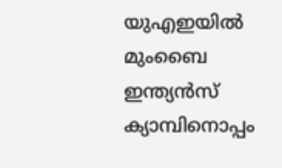യുഎഇയിൽ മുംബൈ ഇന്ത്യൻസ് ക്യാമ്പിനൊപ്പം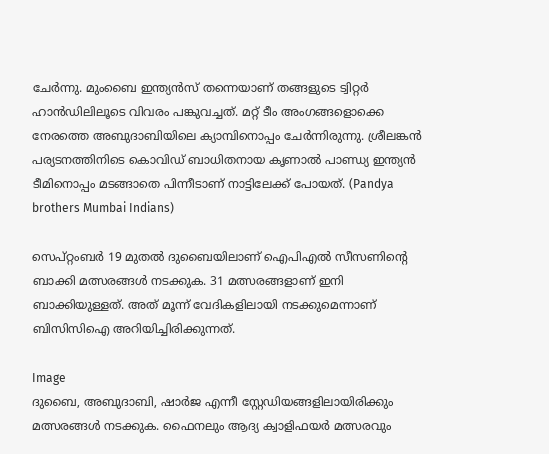ചേർന്നു. മുംബൈ ഇന്ത്യൻസ് തന്നെയാണ് തങ്ങളുടെ ട്വിറ്റർ ഹാൻഡിലിലൂടെ വിവരം പങ്കുവച്ചത്. മറ്റ് ടീം അംഗങ്ങളൊക്കെ നേരത്തെ അബുദാബിയിലെ ക്യാമ്പിനൊപ്പം ചേർന്നിരുന്നു. ശ്രീലങ്കൻ പര്യടനത്തിനിടെ കൊവിഡ് ബാധിതനായ കൃണാൽ പാണ്ഡ്യ ഇന്ത്യൻ ടീമിനൊപ്പം മടങ്ങാതെ പിന്നീടാണ് നാട്ടിലേക്ക് പോയത്. (Pandya brothers Mumbai Indians)

സെപ്റ്റംബർ 19 മുതൽ ദുബൈയിലാണ് ഐപിഎൽ സീസണിന്റെ ബാക്കി മത്സരങ്ങൾ നടക്കുക. 31 മത്സരങ്ങളാണ് ഇനി ബാക്കിയുള്ളത്. അത് മൂന്ന് വേദികളിലായി നടക്കുമെന്നാണ് ബിസിസിഐ അറിയിച്ചിരിക്കുന്നത്.

Image
ദുബൈ, അബുദാബി, ഷാർജ എന്നീ സ്റ്റേഡിയങ്ങളിലായിരിക്കും മത്സരങ്ങൾ നടക്കുക. ഫൈനലും ആദ്യ ക്വാളിഫയർ മത്സരവും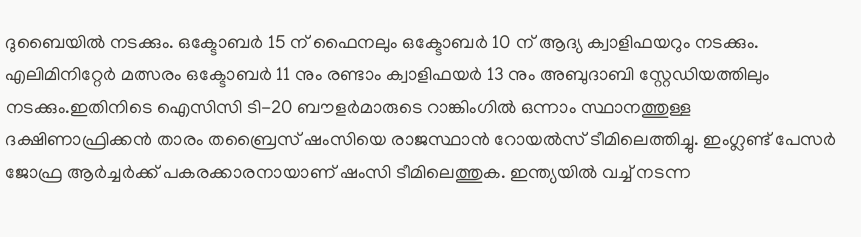ദുബൈയിൽ നടക്കും. ഒക്ടോബർ 15 ന് ഫൈനലും ഒക്ടോബർ 10 ന് ആദ്യ ക്വാളിഫയറും നടക്കും. എലിമിനിറ്റേർ മത്സരം ഒക്ടോബർ 11 നും രണ്ടാം ക്വാളിഫയർ 13 നും അബുദാബി സ്റ്റേഡിയത്തിലും നടക്കും.ഇതിനിടെ ഐസിസി ടി-20 ബൗളർമാരുടെ റാങ്കിംഗിൽ ഒന്നാം സ്ഥാനത്തുള്ള ദക്ഷിണാഫ്രിക്കൻ താരം തബ്രൈസ് ഷംസിയെ രാജസ്ഥാൻ റോയൽസ് ടീമിലെത്തിച്ചു. ഇംഗ്ലണ്ട് പേസർ ജോഫ്ര ആർച്ചർക്ക് പകരക്കാരനായാണ് ഷംസി ടീമിലെത്തുക. ഇന്ത്യയിൽ വച്ച് നടന്ന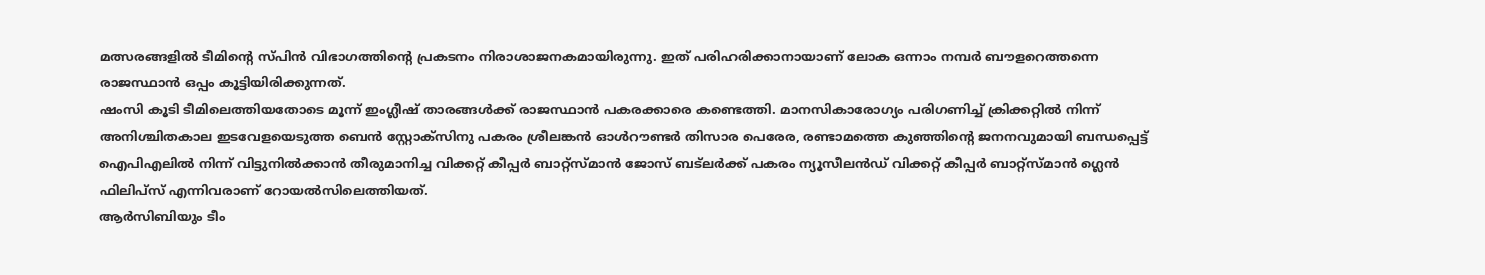മത്സരങ്ങളിൽ ടീമിൻ്റെ സ്പിൻ വിഭാഗത്തിൻ്റെ പ്രകടനം നിരാശാജനകമായിരുന്നു. ഇത് പരിഹരിക്കാനായാണ് ലോക ഒന്നാം നമ്പർ ബൗളറെത്തന്നെ രാജസ്ഥാൻ ഒപ്പം കൂട്ടിയിരിക്കുന്നത്.
ഷംസി കൂടി ടീമിലെത്തിയതോടെ മൂന്ന് ഇംഗ്ലീഷ് താരങ്ങൾക്ക് രാജസ്ഥാൻ പകരക്കാരെ കണ്ടെത്തി. മാനസികാരോഗ്യം പരിഗണിച്ച് ക്രിക്കറ്റിൽ നിന്ന് അനിശ്ചിതകാല ഇടവേളയെടുത്ത ബെൻ സ്റ്റോക്സിനു പകരം ശ്രീലങ്കൻ ഓൾറൗണ്ടർ തിസാര പെരേര, രണ്ടാമത്തെ കുഞ്ഞിൻ്റെ ജനനവുമായി ബന്ധപ്പെട്ട് ഐപിഎലിൽ നിന്ന് വിട്ടുനിൽക്കാൻ തീരുമാനിച്ച വിക്കറ്റ് കീപ്പർ ബാറ്റ്സ്മാൻ ജോസ് ബട്‌ലർക്ക് പകരം ന്യൂസീലൻഡ് വിക്കറ്റ് കീപ്പർ ബാറ്റ്സ്മാൻ ഗ്ലെൻ ഫിലിപ്സ് എന്നിവരാണ് റോയൽസിലെത്തിയത്.
ആർസിബിയും ടീം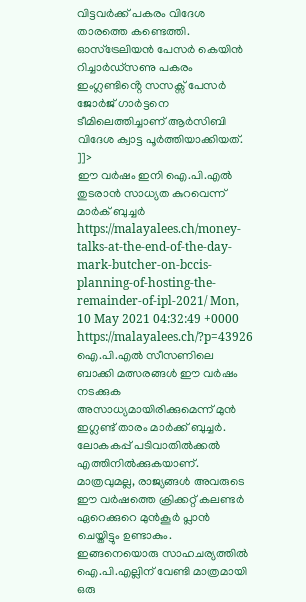വിട്ടവർക്ക് പകരം വിദേശ താരത്തെ കണ്ടെത്തി. ഓസ്ട്രേലിയൻ പേസർ കെയിൻ റിച്ചാർഡ്സണു പകരം ഇംഗ്ലണ്ടിൻ്റെ സസക്സ് പേസർ ജോർജ് ഗാർട്ടനെ ടീമിലെത്തിച്ചാണ് ആർസിബി വിദേശ ക്വാട്ട പൂർത്തിയാക്കിയത്.
]]>
ഈ വർഷം ഇനി ഐ.പി.എൽ തുടരാൻ സാധ്യത കുറവെന്ന് മാർക് ബുച്ചർ https://malayalees.ch/money-talks-at-the-end-of-the-day-mark-butcher-on-bccis-planning-of-hosting-the-remainder-of-ipl-2021/ Mon, 10 May 2021 04:32:49 +0000 https://malayalees.ch/?p=43926 ഐ.പി.എല്‍ സീസണിലെ ബാക്കി മത്സരങ്ങൾ ഈ വര്‍ഷം നടക്കുക അസാധ്യമായിരിക്കുമെന്ന് മുൻ ഇഗ്ലണ്ട് താരം മാര്‍ക്ക് ബുച്ചര്‍. ലോകകപ്പ് പടിവാതിൽക്കൽ എത്തിനിൽക്കുകയാണ്. മാത്രവുമല്ല, രാജ്യങ്ങൾ അവരുടെ ഈ വർഷത്തെ ക്രിക്കറ്റ് കലണ്ടർ ഏറെക്കുറെ മുൻ‌കൂർ പ്ലാൻ ചെയ്തിട്ടും ഉണ്ടാകും. ഇങ്ങനെയൊരു സാഹചര്യത്തിൽ ഐ.പി.എല്ലിന് വേണ്ടി മാത്രമായി ഒരു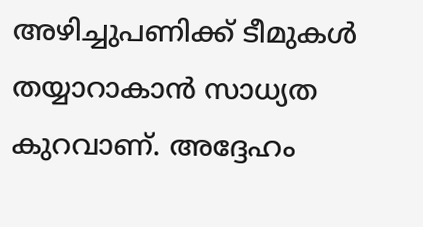അഴിച്ചുപണിക്ക് ടീമുകൾ തയ്യാറാകാൻ സാധ്യത കുറവാണ്. അദ്ദേഹം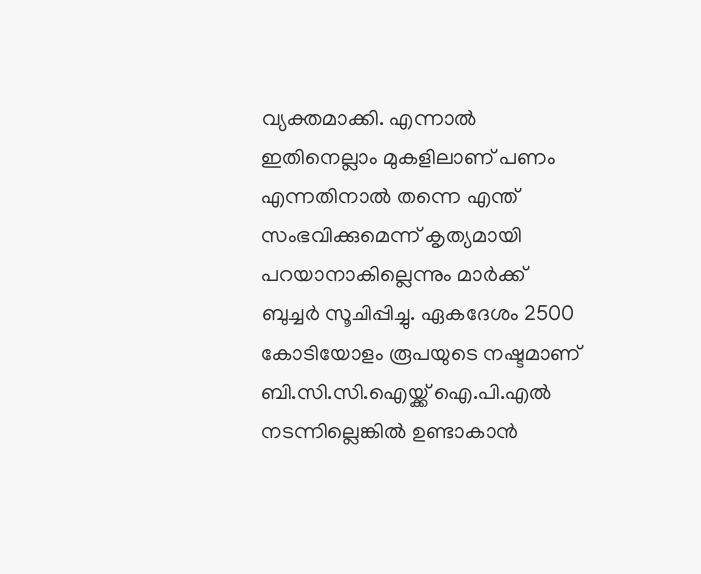വ്യക്തമാക്കി. എന്നാല്‍ ഇതിനെല്ലാം മുകളിലാണ് പണം എന്നതിനാല്‍ തന്നെ എന്ത് സംഭവിക്കുമെന്ന് കൃത്യമായി പറയാനാകില്ലെന്നും മാര്‍ക്ക് ബുച്ചര്‍ സൂചിപ്പിച്ചു. ഏകദേശം 2500 കോടിയോളം രൂപയുടെ നഷ്ടമാണ് ബി.സി.സി.ഐയ്ക്ക് ഐ.പി.എല്‍ നടന്നില്ലെങ്കില്‍ ഉണ്ടാകാൻ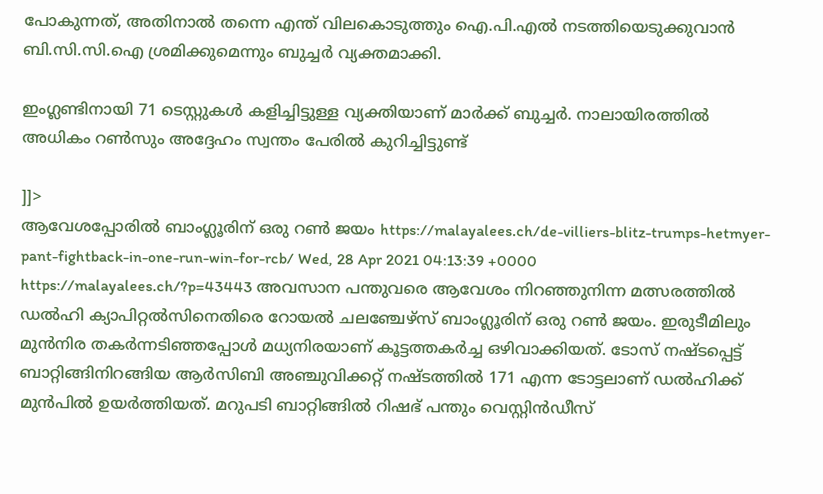പോകുന്നത്, അതിനാല്‍ തന്നെ എന്ത് വിലകൊടുത്തും ഐ.പി.എൽ നടത്തിയെടുക്കുവാൻ ബി.സി.സി.ഐ ശ്രമിക്കുമെന്നും ബുച്ചര്‍ വ്യക്തമാക്കി.

ഇംഗ്ലണ്ടിനായി 71 ടെസ്റ്റുകള്‍ കളിച്ചിട്ടുള്ള വ്യക്തിയാണ് മാര്‍ക്ക് ബുച്ചര്‍. നാലായിരത്തിൽ അധികം റൺസും അദ്ദേഹം സ്വന്തം പേരിൽ കുറിച്ചിട്ടുണ്ട്

]]>
ആവേശപ്പോരിൽ ബാംഗ്ലൂരിന് ഒരു റൺ ജയം https://malayalees.ch/de-villiers-blitz-trumps-hetmyer-pant-fightback-in-one-run-win-for-rcb/ Wed, 28 Apr 2021 04:13:39 +0000 https://malayalees.ch/?p=43443 അവസാന പന്തുവരെ ആവേശം നിറഞ്ഞുനിന്ന മത്സരത്തിൽ ഡൽഹി ക്യാപിറ്റൽസിനെതിരെ റോയൽ ചലഞ്ചേഴ്‌സ് ബാംഗ്ലൂരിന് ഒരു റൺ ജയം. ഇരുടീമിലും മുൻനിര തകർന്നടിഞ്ഞപ്പോൾ മധ്യനിരയാണ് കൂട്ടത്തകർച്ച ഒഴിവാക്കിയത്. ടോസ് നഷ്ടപ്പെട്ട് ബാറ്റിങ്ങിനിറങ്ങിയ ആർസിബി അഞ്ചുവിക്കറ്റ് നഷ്ടത്തിൽ 171 എന്ന ടോട്ടലാണ് ഡൽഹിക്ക് മുൻപിൽ ഉയർത്തിയത്. മറുപടി ബാറ്റിങ്ങിൽ റിഷഭ് പന്തും വെസ്റ്റിൻഡീസ്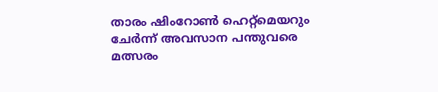താരം ഷിംറോൺ ഹെറ്റ്‌മെയറും ചേർന്ന് അവസാന പന്തുവരെ മത്സരം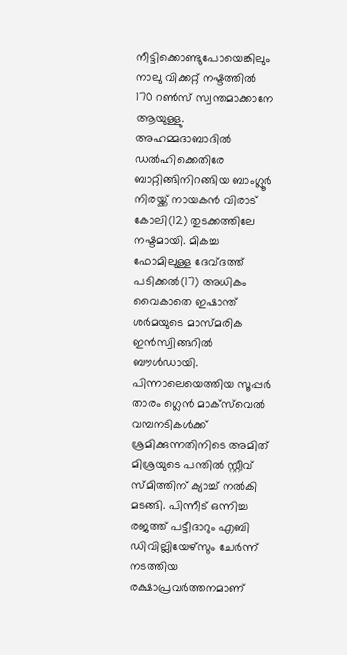നീട്ടിക്കൊണ്ടുപോയെങ്കിലും നാലു വിക്കറ്റ് നഷ്ടത്തിൽ 170 റൺസ് സ്വന്തമാക്കാനേ ആയുള്ളു. അഹമ്മദാബാദിൽ ഡൽഹിക്കെതിരേ ബാറ്റിങ്ങിനിറങ്ങിയ ബാംഗ്ലൂർ നിരയ്ക്ക് നായകൻ വിരാട് കോലി(12) തുടക്കത്തിലേ നഷ്ടമായി. മികച്ച ഫോമിലുള്ള ദേവ്ദത്ത് പടിക്കൽ(17) അധികം വൈകാതെ ഇഷാന്ത് ശർമയുടെ മാസ്മരിക ഇൻസ്വിങ്ങറിൽ ബൗൾഡായി. പിന്നാലെയെത്തിയ സൂപ്പർ താരം ഗ്ലെൻ മാക്‌സ്‌വെൽ വമ്പനടികൾക്ക് ശ്രമിക്കുന്നതിനിടെ അമിത് മിശ്രയുടെ പന്തിൽ സ്റ്റീവ് സ്മിത്തിന് ക്യാച്ച് നൽകി മടങ്ങി. പിന്നീട് ഒന്നിച്ച രജത്ത് പട്ടീദാറും എബി ഡിവില്ലിയേഴ്‌സും ചേർന്ന് നടത്തിയ രക്ഷാപ്രവർത്തനമാണ്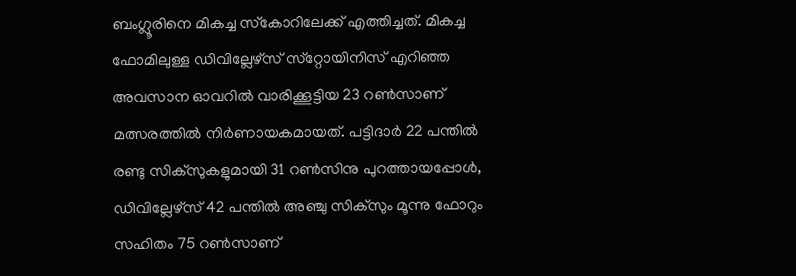ബംഗ്ലൂരിനെ മികച്ച സ്‌കോറിലേക്ക് എത്തിച്ചത്. മികച്ച ഫോമിലുള്ള ഡിവില്ലേഴ്സ് സ്‌റ്റോയിനിസ് എറിഞ്ഞ അവസാന ഓവറിൽ വാരിക്കൂട്ടിയ 23 റൺസാണ് മത്സരത്തിൽ നിർണായകമായത്. പട്ടിദാർ 22 പന്തിൽ രണ്ടു സിക്‌സുകളുമായി 31 റൺസിനു പുറത്തായപ്പോൾ, ഡിവില്ലേഴ്‌സ് 42 പന്തിൽ അഞ്ചു സിക്‌സും മൂന്നു ഫോറും സഹിതം 75 റൺസാണ്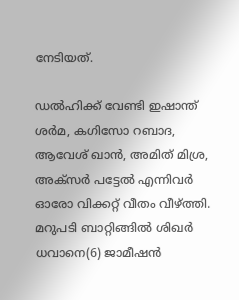നേടിയത്.

ഡൽഹിക്ക് വേണ്ടി ഇഷാന്ത് ശർമ, കഗിസോ റബാദ, ആവേശ് ഖാൻ, അമിത് മിശ്ര, അക്സർ പട്ടേൽ എന്നിവർ ഓരോ വിക്കറ്റ് വീതം വീഴ്ത്തി. മറുപടി ബാറ്റിങ്ങിൽ ശിഖർ ധവാനെ(6) ജാമീഷൻ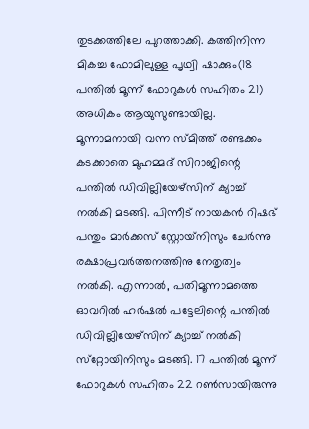തുടക്കത്തിലേ പുറത്താക്കി. കത്തിനിന്ന മികച്ച ഫോമിലുള്ള പൃഥ്വി ഷാക്കും(18 പന്തിൽ മൂന്ന് ഫോറുകൾ സഹിതം 21) അധികം ആയുസുണ്ടായില്ല. മൂന്നാമനായി വന്ന സ്മിത്ത് രണ്ടക്കം കടക്കാതെ മുഹമ്മദ് സിറാജിന്റെ പന്തിൽ ഡിവില്ലിയേഴ്‌സിന് ക്യാച്ച് നൽകി മടങ്ങി. പിന്നീട് നായകൻ റിഷഭ് പന്തും മാർക്കസ് സ്റ്റോയ്‌നിസും ചേർന്നു രക്ഷാപ്രവർത്തനത്തിനു നേതൃത്വം നൽകി. എന്നാൽ, പതിമൂന്നാമത്തെ ഓവറിൽ ഹർഷൽ പട്ടേലിന്റെ പന്തിൽ ഡിവില്ലിയേഴ്‌സിന് ക്യാച്ച് നൽകി സ്‌റ്റോയിനിസും മടങ്ങി. 17 പന്തിൽ മൂന്ന് ഫോറുകൾ സഹിതം 22 റൺസായിരുന്നു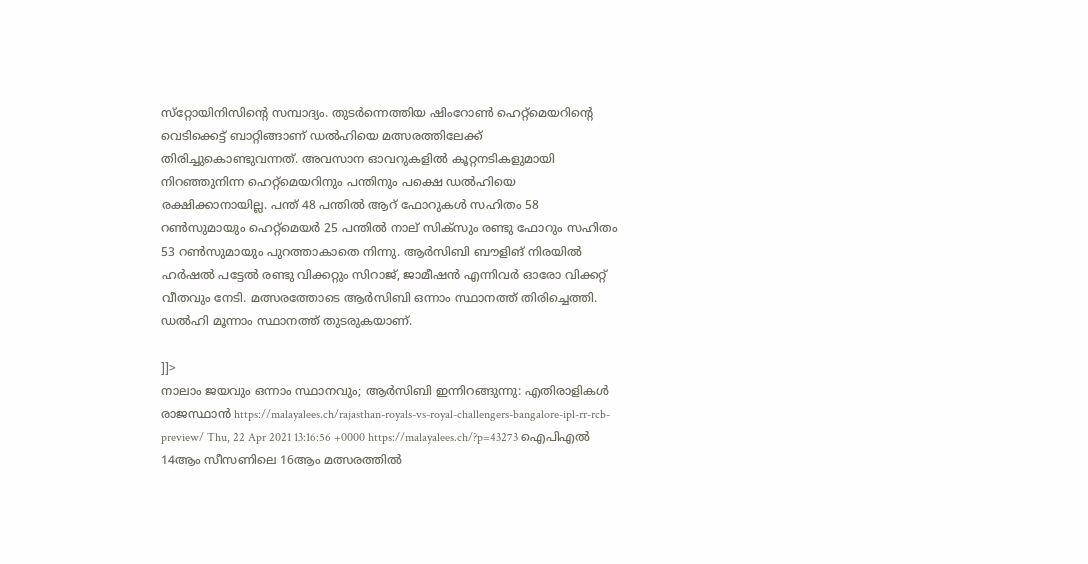സ്‌റ്റോയിനിസിന്റെ സമ്പാദ്യം. തുടർന്നെത്തിയ ഷിംറോൺ ഹെറ്റ്‌മെയറിന്റെ വെടിക്കെട്ട് ബാറ്റിങ്ങാണ് ഡൽഹിയെ മത്സരത്തിലേക്ക് തിരിച്ചുകൊണ്ടുവന്നത്. അവസാന ഓവറുകളിൽ കൂറ്റനടികളുമായി നിറഞ്ഞുനിന്ന ഹെറ്റ്‌മെയറിനും പന്തിനും പക്ഷെ ഡൽഹിയെ രക്ഷിക്കാനായില്ല. പന്ത് 48 പന്തിൽ ആറ് ഫോറുകൾ സഹിതം 58 റൺസുമായും ഹെറ്റ്‌മെയർ 25 പന്തിൽ നാല് സിക്‌സും രണ്ടു ഫോറും സഹിതം 53 റൺസുമായും പുറത്താകാതെ നിന്നു. ആർസിബി ബൗളിങ് നിരയിൽ ഹർഷൽ പട്ടേൽ രണ്ടു വിക്കറ്റും സിറാജ്, ജാമീഷൻ എന്നിവർ ഓരോ വിക്കറ്റ് വീതവും നേടി. മത്സരത്തോടെ ആർസിബി ഒന്നാം സ്ഥാനത്ത് തിരിച്ചെത്തി. ഡൽഹി മൂന്നാം സ്ഥാനത്ത് തുടരുകയാണ്.

]]>
നാലാം ജയവും ഒന്നാം സ്ഥാനവും; ആർസിബി ഇന്നിറങ്ങുന്നു: എതിരാളികൾ രാജസ്ഥാൻ https://malayalees.ch/rajasthan-royals-vs-royal-challengers-bangalore-ipl-rr-rcb-preview/ Thu, 22 Apr 2021 13:16:56 +0000 https://malayalees.ch/?p=43273 ഐപിഎൽ 14ആം സീസണിലെ 16ആം മത്സരത്തിൽ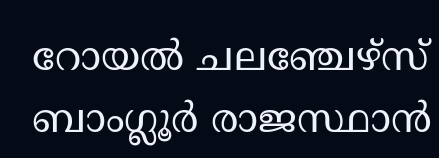റോയൽ ചലഞ്ചേഴ്സ് ബാംഗ്ലൂർ രാജസ്ഥാൻ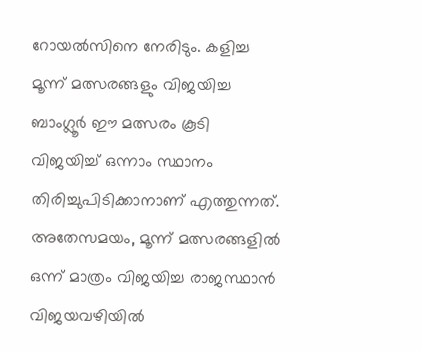റോയൽസിനെ നേരിടും. കളിച്ച മൂന്ന് മത്സരങ്ങളും വിജയിച്ച ബാംഗ്ലൂർ ഈ മത്സരം കൂടി വിജയിച്ച് ഒന്നാം സ്ഥാനം തിരിച്ചുപിടിക്കാനാണ് എത്തുന്നത്. അതേസമയം, മൂന്ന് മത്സരങ്ങളിൽ ഒന്ന് മാത്രം വിജയിച്ച രാജസ്ഥാൻ വിജയവഴിയിൽ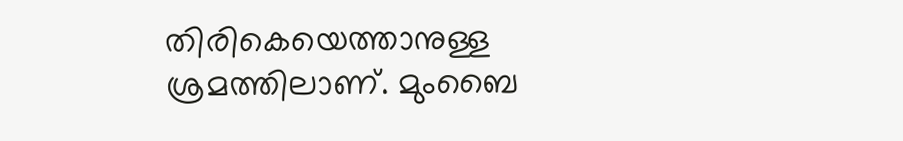തിരികെയെത്താനുള്ള ശ്രമത്തിലാണ്. മുംബൈ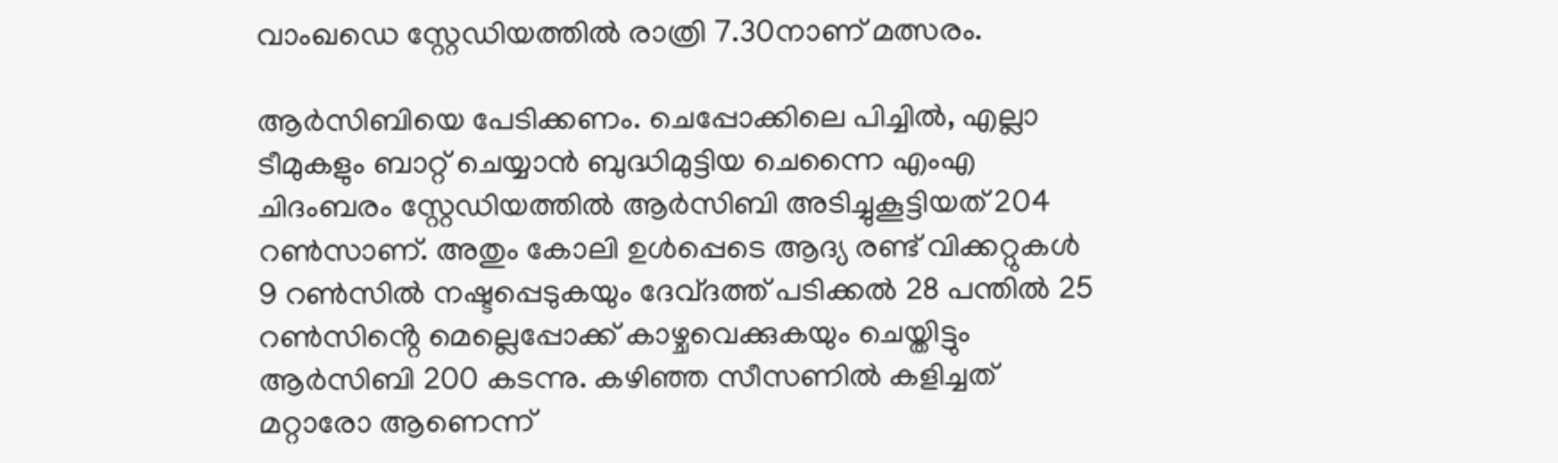വാംഖഡെ സ്റ്റേഡിയത്തിൽ രാത്രി 7.30നാണ് മത്സരം.

ആർസിബിയെ പേടിക്കണം. ചെപ്പോക്കിലെ പിച്ചിൽ, എല്ലാ ടീമുകളും ബാറ്റ് ചെയ്യാൻ ബുദ്ധിമുട്ടിയ ചെന്നൈ എംഎ ചിദംബരം സ്റ്റേഡിയത്തിൽ ആർസിബി അടിച്ചുകൂട്ടിയത് 204 റൺസാണ്. അതും കോലി ഉൾപ്പെടെ ആദ്യ രണ്ട് വിക്കറ്റുകൾ 9 റൺസിൽ നഷ്ടപ്പെടുകയും ദേവ്ദത്ത് പടിക്കൽ 28 പന്തിൽ 25 റൺസിൻ്റെ മെല്ലെപ്പോക്ക് കാഴ്ചവെക്കുകയും ചെയ്തിട്ടും ആർസിബി 200 കടന്നു. കഴിഞ്ഞ സീസണിൽ കളിച്ചത് മറ്റാരോ ആണെന്ന്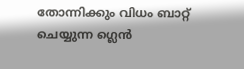തോന്നിക്കും വിധം ബാറ്റ് ചെയ്യുന്ന ഗ്ലെൻ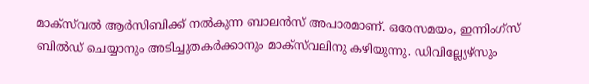മാക്സ്‌വൽ ആർസിബിക്ക് നൽകുന്ന ബാലൻസ് അപാരമാണ്. ഒരേസമയം, ഇന്നിംഗ്സ് ബിൽഡ് ചെയ്യാനും അടിച്ചുതകർക്കാനും മാക്സ്‌വലിനു കഴിയുന്നു. ഡിവില്ല്യേഴ്സും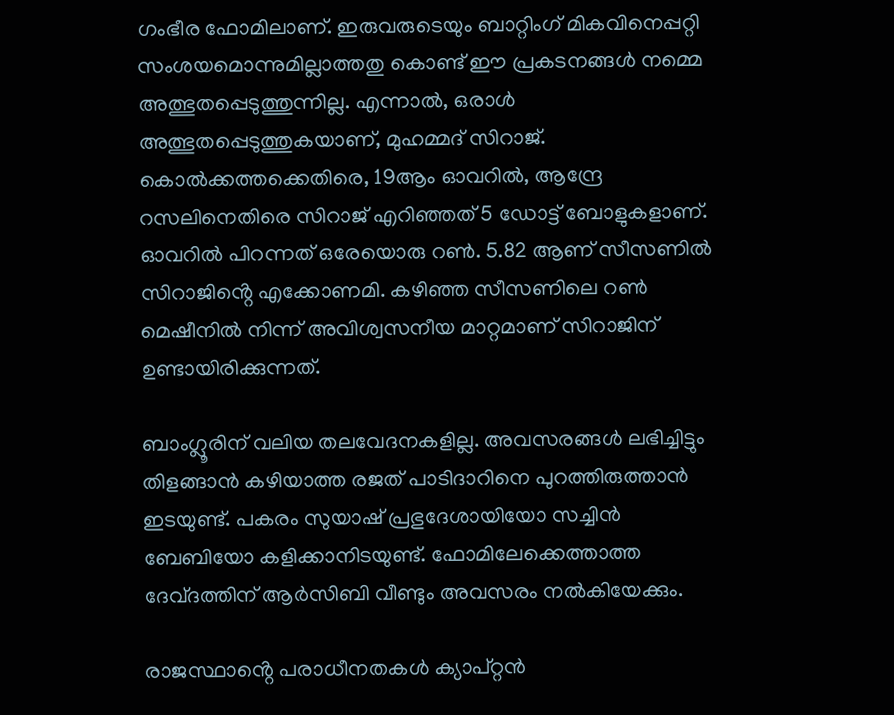ഗംഭീര ഫോമിലാണ്. ഇരുവരുടെയും ബാറ്റിംഗ് മികവിനെപ്പറ്റി സംശയമൊന്നുമില്ലാത്തതു കൊണ്ട് ഈ പ്രകടനങ്ങൾ നമ്മെ അത്ഭുതപ്പെടുത്തുന്നില്ല. എന്നാൽ, ഒരാൾ അത്ഭുതപ്പെടുത്തുകയാണ്, മുഹമ്മദ് സിറാജ്. കൊൽക്കത്തക്കെതിരെ, 19ആം ഓവറിൽ, ആന്ദ്രേ റസലിനെതിരെ സിറാജ് എറിഞ്ഞത് 5 ഡോട്ട് ബോളുകളാണ്. ഓവറിൽ പിറന്നത് ഒരേയൊരു റൺ. 5.82 ആണ് സീസണിൽ സിറാജിൻ്റെ എക്കോണമി. കഴിഞ്ഞ സീസണിലെ റൺ മെഷീനിൽ നിന്ന് അവിശ്വസനീയ മാറ്റമാണ് സിറാജിന് ഉണ്ടായിരിക്കുന്നത്.

ബാംഗ്ലൂരിന് വലിയ തലവേദനകളില്ല. അവസരങ്ങൾ ലഭിച്ചിട്ടും തിളങ്ങാൻ കഴിയാത്ത രജത് പാടിദാറിനെ പുറത്തിരുത്താൻ ഇടയുണ്ട്. പകരം സുയാഷ് പ്രഭുദേശായിയോ സച്ചിൻ ബേബിയോ കളിക്കാനിടയുണ്ട്. ഫോമിലേക്കെത്താത്ത ദേവ്ദത്തിന് ആർസിബി വീണ്ടും അവസരം നൽകിയേക്കും.

രാജസ്ഥാൻ്റെ പരാധീനതകൾ ക്യാപ്റ്റൻ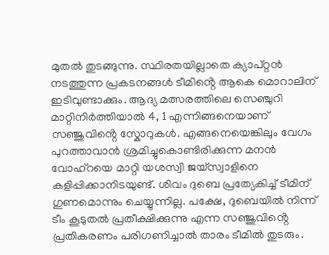മുതൽ തുടങ്ങുന്നു. സ്ഥിരതയില്ലാതെ ക്യാപ്റ്റൻ നടത്തുന്ന പ്രകടനങ്ങൾ ടീമിൻ്റെ ആകെ മൊറാലിന് ഇടിവുണ്ടാക്കും. ആദ്യ മത്സരത്തിലെ സെഞ്ചുറി മാറ്റിനിർത്തിയാൽ 4, 1 എന്നിങ്ങനെയാണ് സഞ്ജുവിൻ്റെ സ്കോറുകൾ. എങ്ങനെയെങ്കിലും വേഗം പുറത്താവാൻ ശ്രമിച്ചുകൊണ്ടിരിക്കുന്ന മനൻ വോഹ്റയെ മാറ്റി യശസ്വി ജയ്സ്വാളിനെ കളിപ്പിക്കാനിടയുണ്ട്. ശിവം ദുബെ പ്രത്യേകിച്ച് ടീമിന് ഗുണമൊന്നും ചെയ്യുന്നില്ല. പക്ഷേ, ദുബെയിൽ നിന്ന് ടീം കൂടുതൽ പ്രതീക്ഷിക്കുന്നു എന്ന സഞ്ജുവിൻ്റെ പ്രതികരണം പരിഗണിച്ചാൽ താരം ടീമിൽ തുടരും.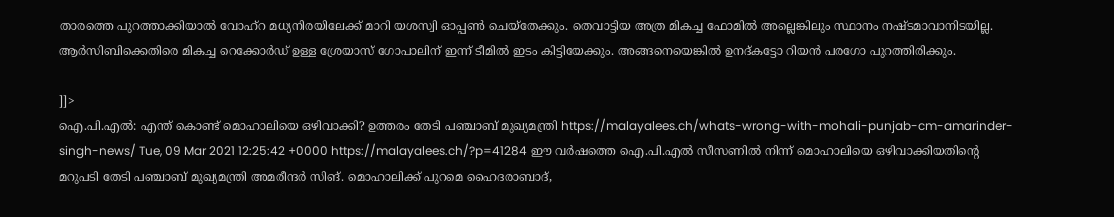താരത്തെ പുറത്താക്കിയാൽ വോഹ്റ മധ്യനിരയിലേക്ക് മാറി യശസ്വി ഓപ്പൺ ചെയ്തേക്കും. തെവാട്ടിയ അത്ര മികച്ച ഫോമിൽ അല്ലെങ്കിലും സ്ഥാനം നഷ്ടമാവാനിടയില്ല. ആർസിബിക്കെതിരെ മികച്ച റെക്കോർഡ് ഉള്ള ശ്രേയാസ് ഗോപാലിന് ഇന്ന് ടീമിൽ ഇടം കിട്ടിയേക്കും. അങ്ങനെയെങ്കിൽ ഉനദ്കട്ടോ റിയൻ പരഗോ പുറത്തിരിക്കും.

]]>
ഐ.പി.എല്‍: എന്ത് കൊണ്ട് മൊഹാലിയെ ഒഴിവാക്കി? ഉത്തരം തേടി പഞ്ചാബ് മുഖ്യമന്ത്രി https://malayalees.ch/whats-wrong-with-mohali-punjab-cm-amarinder-singh-news/ Tue, 09 Mar 2021 12:25:42 +0000 https://malayalees.ch/?p=41284 ഈ വര്‍ഷത്തെ ഐ.പി.എല്‍ സീസണില്‍ നിന്ന് മൊഹാലിയെ ഒഴിവാക്കിയതിന്റെ മറുപടി തേടി പഞ്ചാബ് മുഖ്യമന്ത്രി അമരീന്ദര്‍ സിങ്. മൊഹാലിക്ക് പുറമെ ഹൈദരാബാദ്,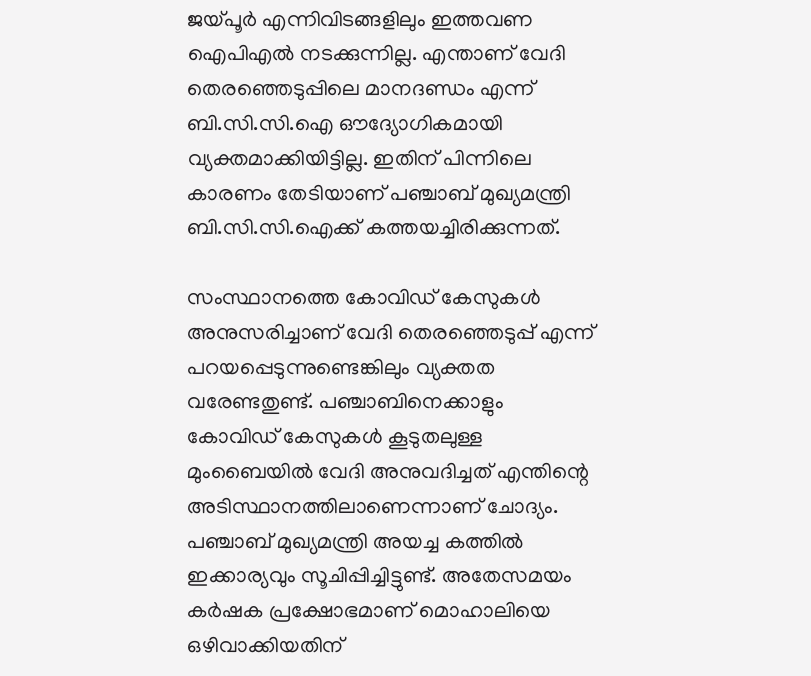ജയ്പൂര്‍ എന്നിവിടങ്ങളിലും ഇത്തവണ ഐപിഎല്‍ നടക്കുന്നില്ല. എന്താണ് വേദി തെരഞ്ഞെടുപ്പിലെ മാനദണ്ഡം എന്ന് ബി.സി.സി.ഐ ഔദ്യോഗികമായി വ്യക്തമാക്കിയിട്ടില്ല. ഇതിന് പിന്നിലെ കാരണം തേടിയാണ് പഞ്ചാബ് മുഖ്യമന്ത്രി ബി.സി.സി.ഐക്ക് കത്തയച്ചിരിക്കുന്നത്.

സംസ്ഥാനത്തെ കോവിഡ് കേസുകള്‍ അനുസരിച്ചാണ് വേദി തെരഞ്ഞെടുപ്പ് എന്ന് പറയപ്പെടുന്നുണ്ടെങ്കിലും വ്യക്തത വരേണ്ടതുണ്ട്. പഞ്ചാബിനെക്കാളും കോവിഡ് കേസുകള്‍ കൂടുതലുള്ള മുംബൈയില്‍ വേദി അനുവദിച്ചത് എന്തിന്റെ അടിസ്ഥാനത്തിലാണെന്നാണ് ചോദ്യം. പഞ്ചാബ് മുഖ്യമന്ത്രി അയച്ച കത്തില്‍ ഇക്കാര്യവും സൂചിപ്പിച്ചിട്ടുണ്ട്. അതേസമയം കര്‍ഷക പ്രക്ഷോഭമാണ് മൊഹാലിയെ ഒഴിവാക്കിയതിന്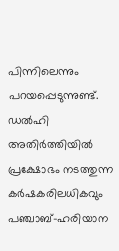പിന്നിലെന്നും പറയപ്പെടുന്നുണ്ട്. ഡല്‍ഹി അതിര്‍ത്തിയില്‍ പ്രക്ഷോഭം നടത്തുന്ന കര്‍ഷകരിലധികവും പഞ്ചാബ്-ഹരിയാന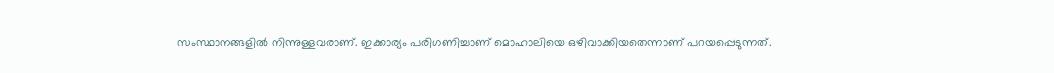സംസ്ഥാനങ്ങളില്‍ നിന്നുള്ളവരാണ്. ഇക്കാര്യം പരിഗണിച്ചാണ് മൊഹാലിയെ ഒഴിവാക്കിയതെന്നാണ് പറയപ്പെടുന്നത്.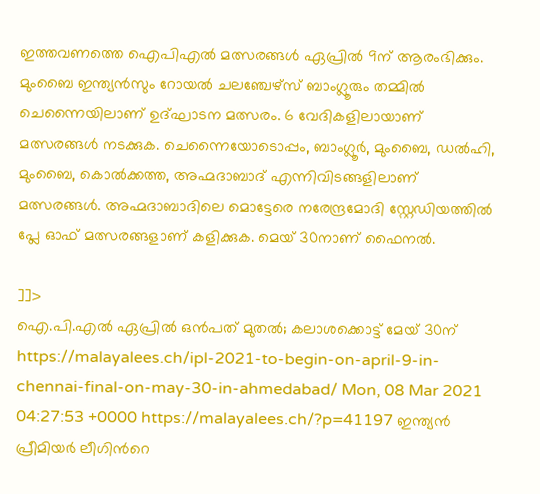ഇത്തവണത്തെ ഐപിഎൽ മത്സരങ്ങൾ ഏപ്രിൽ 9ന് ആരംഭിക്കും. മുംബൈ ഇന്ത്യൻസും റോയൽ ചലഞ്ചേഴ്സ് ബാംഗ്ലൂരും തമ്മിൽ ചെന്നൈയിലാണ് ഉദ്ഘാടന മത്സരം. 6 വേദികളിലായാണ് മത്സരങ്ങൾ നടക്കുക. ചെന്നൈയോടൊപ്പം, ബാംഗ്ലൂർ, മുംബൈ, ഡൽഹി, മുംബൈ, കൊൽക്കത്ത, അഹ്മദാബാദ് എന്നിവിടങ്ങളിലാണ് മത്സരങ്ങൾ. അഹ്മദാബാദിലെ മൊട്ടേരെ നരേന്ദ്രമോദി സ്റ്റേഡിയത്തിൽ പ്ലേ ഓഫ് മത്സരങ്ങളാണ് കളിക്കുക. മെയ് 30നാണ് ഫൈനൽ.

]]>
ഐ.പി.എല്‍ ഏപ്രില്‍ ഒന്‍പത് മുതല്‍; കലാശക്കൊട്ട് മേയ് 30ന് https://malayalees.ch/ipl-2021-to-begin-on-april-9-in-chennai-final-on-may-30-in-ahmedabad/ Mon, 08 Mar 2021 04:27:53 +0000 https://malayalees.ch/?p=41197 ഇന്ത്യൻ പ്രീമിയർ ലീഗിന്‍റെ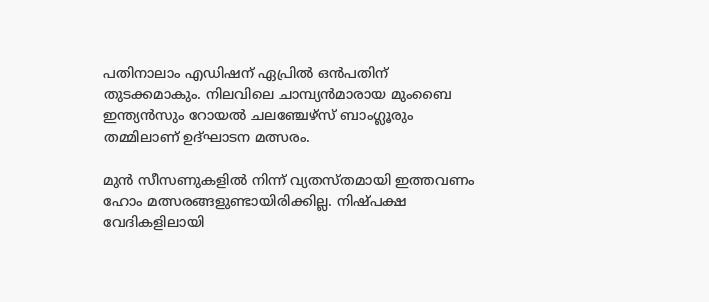പതിനാലാം എഡിഷന് ഏപ്രില്‍ ഒന്‍പതിന് തുടക്കമാകും. നിലവിലെ ചാമ്പ്യന്‍മാരായ മുംബൈ ഇന്ത്യന്‍സും റോയല്‍ ചലഞ്ചേഴ്‌സ് ബാംഗ്ലൂരും തമ്മിലാണ് ഉദ്ഘാടന മത്സരം.

മുന്‍ സീസണുകളില്‍ നിന്ന് വ്യതസ്തമായി ഇത്തവണം ഹോം മത്സരങ്ങളുണ്ടായിരിക്കില്ല. നിഷ്പക്ഷ വേദികളിലായി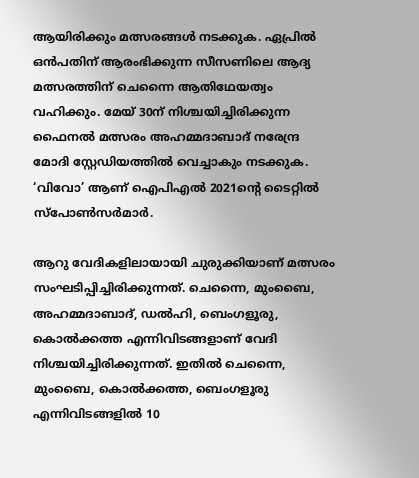ആയിരിക്കും മത്സരങ്ങൾ നടക്കുക. ഏപ്രില്‍ ഒന്‍പതിന് ആരംഭിക്കുന്ന സീസണിലെ ആദ്യ മത്സരത്തിന് ചെന്നൈ ആതിഥേയത്വം വഹിക്കും. മേയ് 30ന് നിശ്ചയിച്ചിരിക്കുന്ന ഫൈനല്‍ മത്സരം അഹമ്മദാബാദ് നരേന്ദ്ര മോദി സ്റ്റേഡിയത്തില്‍ വെച്ചാകും നടക്കുക. ‘വിവോ’ ആണ് ഐപിഎല്‍ 2021ന്‍റെ ടൈറ്റില്‍ സ്പോണ്‍സര്‍മാര്‍.

ആറു വേദികളിലായായി ചുരുക്കിയാണ് മത്സരം സംഘടിപ്പിച്ചിരിക്കുന്നത്. ചെന്നൈ, മുംബൈ, അഹമ്മദാബാദ്, ഡല്‍ഹി, ബെംഗളൂരു, കൊൽക്കത്ത എന്നിവിടങ്ങളാണ് വേദി നിശ്ചയിച്ചിരിക്കുന്നത്. ഇതില്‍ ചെന്നൈ, മുംബൈ, കൊല്‍ക്കത്ത, ബെംഗളൂരു എന്നിവിടങ്ങളില്‍ 10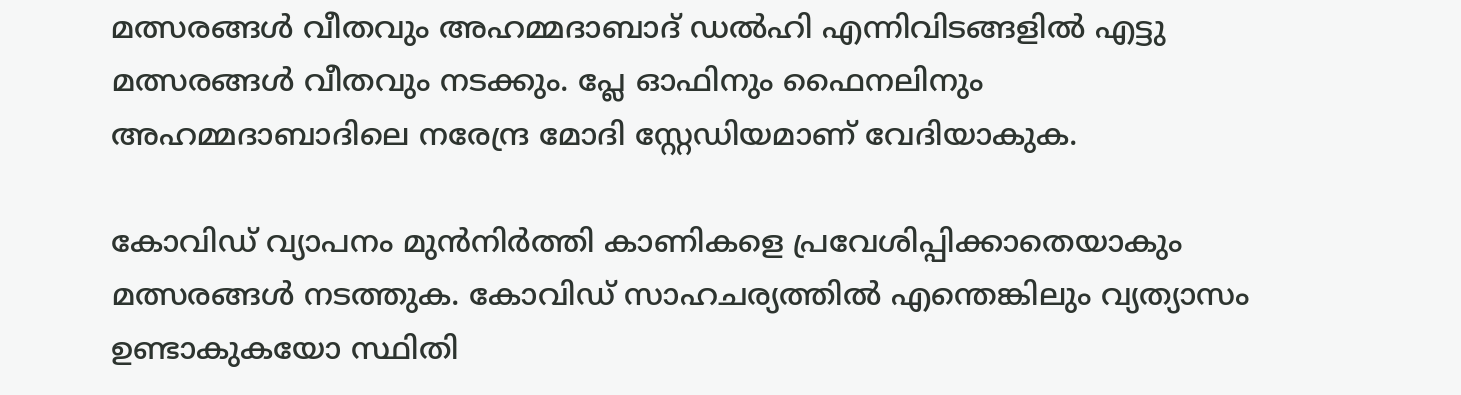മത്സരങ്ങള്‍ വീതവും അഹമ്മദാബാദ് ഡല്‍ഹി എന്നിവിടങ്ങളില്‍ എട്ടു മത്സരങ്ങള്‍ വീതവും നടക്കും. പ്ലേ ഓഫിനും ഫൈനലിനും അഹമ്മദാബാദിലെ നരേന്ദ്ര മോദി സ്റ്റേഡിയമാണ് വേദിയാകുക.

കോവിഡ് വ്യാപനം മുന്‍നിര്‍ത്തി കാണികളെ പ്രവേശിപ്പിക്കാതെയാകും മത്സരങ്ങൾ നടത്തുക. കോവിഡ് സാഹചര്യത്തില്‍ എന്തെങ്കിലും വ്യത്യാസം ഉണ്ടാകുകയോ സ്ഥിതി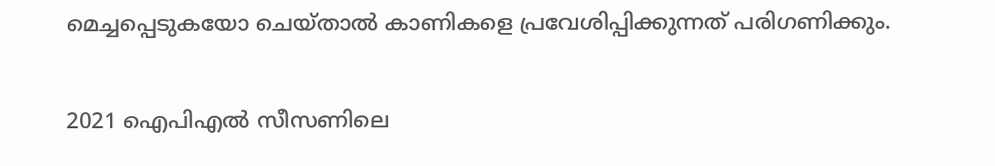മെച്ചപ്പെടുകയോ ചെയ്താല്‍ കാണികളെ പ്രവേശിപ്പിക്കുന്നത് പരിഗണിക്കും.

2021 ഐപിഎല്‍ സീസണിലെ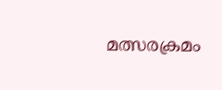മത്സരക്രമം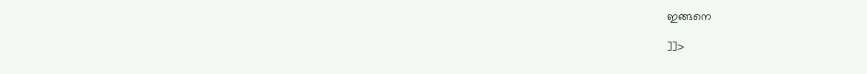ഇങ്ങനെ

]]>